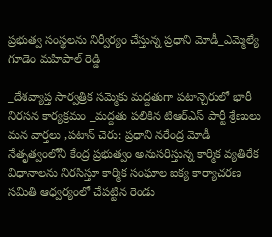ప్రభుత్వ సంస్థలను నిర్వీర్యం చేస్తున్న ప్రధాని మోడీ_ఎమ్మెల్యే గూడెం మహిపాల్ రెడ్డి

_దేశవ్యాప్త సార్వత్రిక సమ్మెకు మద్దతుగా పటాన్చెరులో భారీ నిరసన కార్యక్రమం _మద్దతు పలికిన టిఆర్ఎస్ పార్టీ శ్రేణులు మన వార్తలు ,పటాన్ చెరు: ప్రధాని నరేంద్ర మోడీ నేతృత్వంలోనీ కేంద్ర ప్రభుత్వం అనుసరిస్తున్న కార్మిక వ్యతిరేక విధానాలను నిరసిస్తూ కార్మిక సంఘాల ఐక్య కార్యాచరణ సమితి ఆధ్వర్యంలో చేపట్టిన రెండు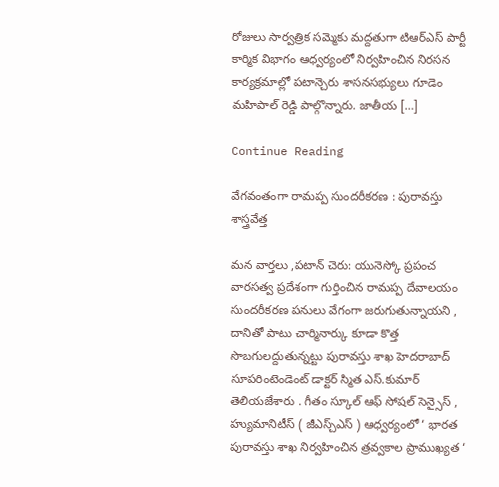రోజులు సార్వత్రిక సమ్మెకు మద్దతుగా టిఆర్ఎస్ పార్టీ కార్మిక విభాగం ఆధ్వర్యంలో నిర్వహించిన నిరసన కార్యక్రమాల్లో పటాన్చెరు శాసనసభ్యులు గూడెం మహిపాల్ రెడ్డి పాల్గొన్నారు. జాతీయ […]

Continue Reading

వేగవంతంగా రామప్ప సుందరీకరణ : పురావస్తు శాస్త్రవేత్త

మన వార్తలు ,పటాన్ చెరు: యునెస్కో ప్రపంచ వారసత్వ ప్రదేశంగా గుర్తించిన రామప్ప దేవాలయం సుందరీకరణ పనులు వేగంగా జరుగుతున్నాయని , దానితో పాటు చార్మినార్కు కూడా కొత్త సొబగులద్దుతున్నట్టు పురావస్తు శాఖ హెదరాబాద్ సూపరింటెండెంట్ డాక్టర్ స్మిత ఎస్.కుమార్ తెలియజేశారు . గీతం స్కూల్ ఆఫ్ సోషల్ సెన్సైస్ , హ్యుమానిటీస్ ( జీఎస్చ్ఎస్ ) ఆధ్వర్యంలో ‘ భారత పురావస్తు శాఖ నిర్వహించిన త్రవ్వకాల ప్రాముఖ్యత ‘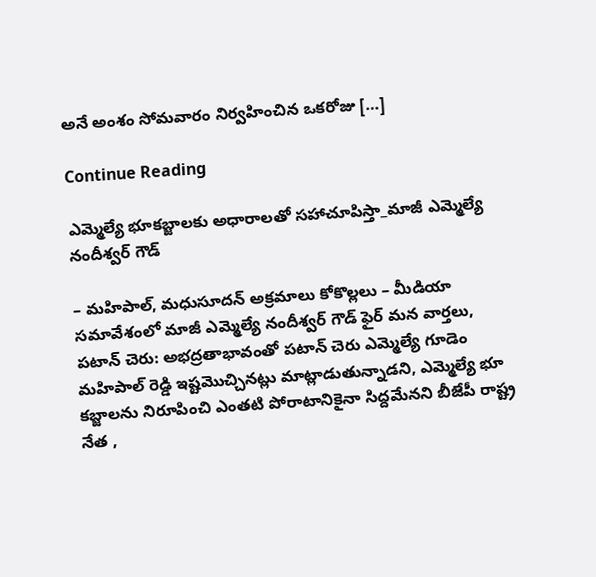అనే అంశం సోమవారం నిర్వహించిన ఒకరోజు […]

Continue Reading

ఎమ్మెల్యే భూకబ్జాలకు అధారాలతో సహాచూపిస్తా_మాజీ ఎమ్మెల్యే నందీశ్వర్ గౌడ్

– మహిపాల్, మధుసూదన్ అక్రమాలు కోకొల్లలు – మీడియా సమావేశంలో మాజీ ఎమ్మెల్యే నందీశ్వర్ గౌడ్ ఫైర్ మన వార్తలు, పటాన్ చెరు: అభద్రతాభావంతో పటాన్ చెరు ఎమ్మెల్యే గూడెం మహిపాల్ రెడ్డి ఇష్టమొచ్చినట్లు మాట్లాడుతున్నాడని, ఎమ్మెల్యే భూ కబ్జాలను నిరూపించి ఎంతటి పోరాటానికైనా సిద్దమేనని బీజేపీ రాష్ట్ర నేత ,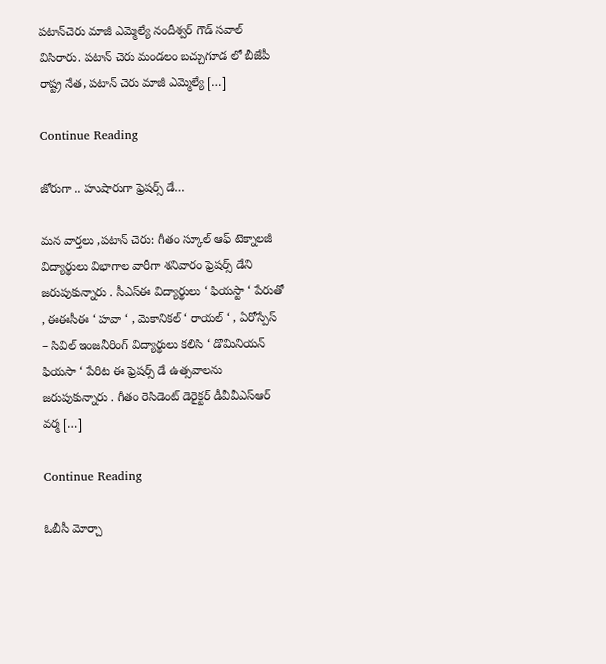పటాన్‌చెరు మాజీ ఎమ్మెల్యే నందీశ్వర్ గౌడ్ సవాల్ విసిరారు. పటాన్ చెరు‌ మండలం బచ్చుగూడ లో బీజేపీ రాష్ట్ర నేత, పటాన్ చెరు మాజీ ఎమ్మెల్యే […]

Continue Reading

జోరుగా .. హుషారుగా ఫ్రెషర్స్ డే…

మన వార్తలు ,పటాన్ చెరు: గీతం స్కూల్ ఆఫ్ టెక్నాలజీ విద్యార్థులు విభాగాల వారీగా శనివారం ఫ్రెషర్స్ డేని జరుపుకున్నారు . సీఎస్ఈ విద్యార్థులు ‘ ఫియస్టా ‘ పేరుతో , ఈఈసీఈ ‘ హవా ‘ , మెకానికల్ ‘ రాయల్ ‘ , ఏరోస్పేస్ – సివిల్ ఇంజనీరింగ్ విద్యార్థులు కలిసి ‘ డొమినియన్ ఫియసా ‘ పేరిట ఈ ఫ్రెషర్స్ డే ఉత్సవాలను జరుపుకున్నారు . గీతం రెసిడెంట్ డెరైక్టర్ డీవీవీఎస్ఆర్ వర్మ […]

Continue Reading

ఓబీసీ మోర్చా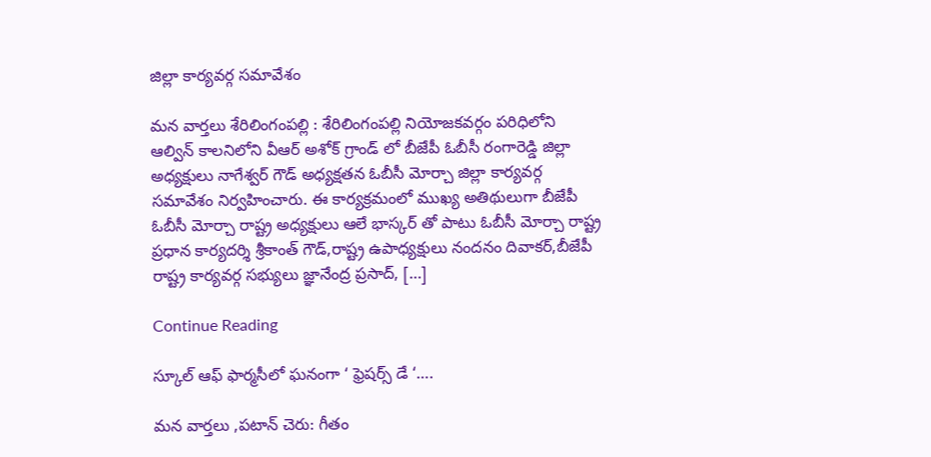జిల్లా కార్యవర్గ సమావేశం

మన వార్తలు శేరిలింగంపల్లి : శేరిలింగంపల్లి నియోజకవర్గం పరిధిలోని ఆల్విన్ కాలనిలోని వీఆర్ అశోక్ గ్రాండ్ లో బీజేపీ ఓబీసీ రంగారెడ్డి జిల్లా అధ్యక్షులు నాగేశ్వర్ గౌడ్ అధ్యక్షతన ఓబీసీ మోర్చా జిల్లా కార్యవర్గ సమావేశం నిర్వహించారు. ఈ కార్యక్రమంలో ముఖ్య అతిథులుగా బీజేపీ ఓబీసీ మోర్చా రాష్ట్ర అధ్యక్షులు ఆలే భాస్కర్ తో పాటు ఓబీసీ మోర్చా రాష్ట్ర ప్రధాన కార్యదర్శి శ్రీకాంత్ గౌడ్,రాష్ట్ర ఉపాధ్యక్షులు నందనం దివాకర్,బీజేపీ రాష్ట్ర కార్యవర్గ సభ్యులు జ్ఞానేంద్ర ప్రసాద్, […]

Continue Reading

స్కూల్ ఆఫ్ ఫార్మసీలో ఘనంగా ‘ ఫ్రెషర్స్ డే ‘….

మన వార్తలు ,పటాన్ చెరు: గీతం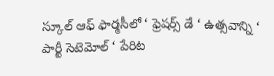స్కూల్ ఆఫ్ ఫార్మసీలో ‘ ఫ్రెషర్స్ డే ‘ ఉత్సవాన్ని ‘ పార్టీ సెటెమోల్ ‘ పేరిట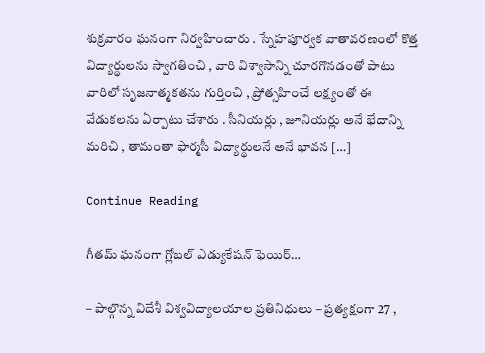శుక్రవారం ఘనంగా నిర్వహించారు . స్నేహపూర్వక వాతావరణంలో కొత్త విద్యార్థులను స్వాగతించి , వారి విశ్వాసాన్ని చూరగొనడంతో పాటు వారిలో సృజనాత్మకతను గుర్తించి , ప్రోత్సహించే లక్ష్యంతో ఈ వేడుకలను ఏర్పాటు చేశారు . సీనియర్లు , జూనియర్లు అనే భేదాన్ని మరిచి , తామంతా ఫార్మసీ విద్యార్థులనే అనే భావన […]

Continue Reading

గీతమ్ ఘనంగా గ్లోబల్ ఎడ్యుకేషన్ ఫెయిర్…

– పాల్గొన్న విదేశీ విశ్వవిద్యాలయాల ప్రతినిధులు – ప్రత్యక్షంగా 27 ,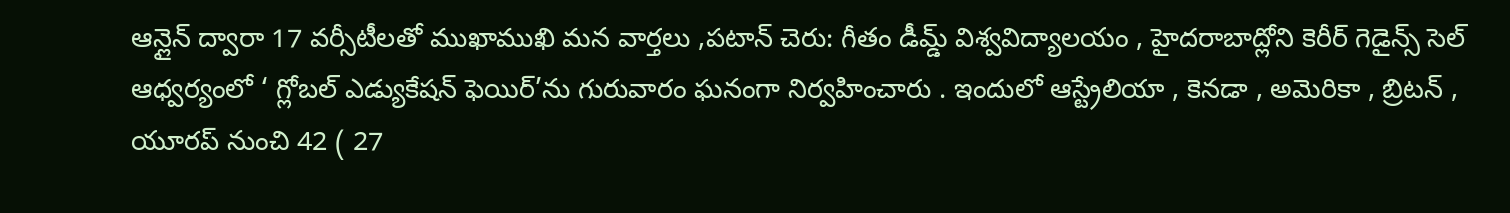ఆన్లైన్ ద్వారా 17 వర్సీటీలతో ముఖాముఖి మన వార్తలు ,పటాన్ చెరు: గీతం డీమ్డ్ విశ్వవిద్యాలయం , హైదరాబాద్లోని కెరీర్ గెడైన్స్ సెల్ ఆధ్వర్యంలో ‘ గ్లోబల్ ఎడ్యుకేషన్ ఫెయిర్’ను గురువారం ఘనంగా నిర్వహించారు . ఇందులో ఆస్ట్రేలియా , కెనడా , అమెరికా , బ్రిటన్ , యూరప్ నుంచి 42 ( 27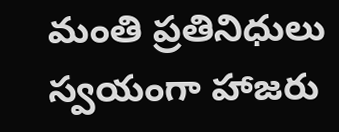మంతి ప్రతినిధులు స్వయంగా హాజరు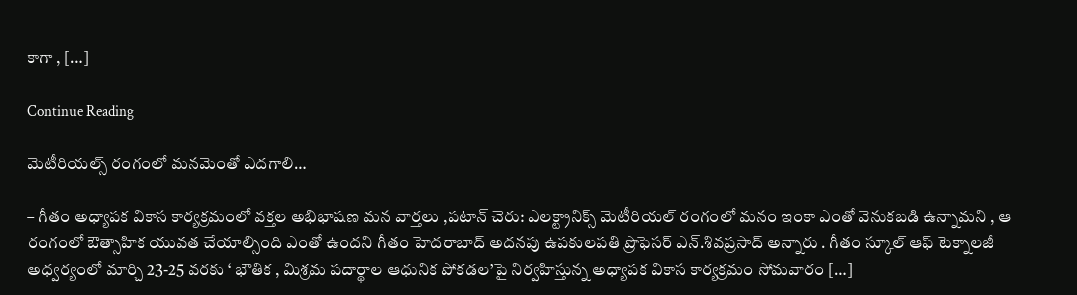కాగా , […]

Continue Reading

మెటీరియల్స్ రంగంలో మనమెంతో ఎదగాలి…

– గీతం అధ్యాపక వికాస కార్యక్రమంలో వక్తల అభిభాషణ మన వార్తలు ,పటాన్ చెరు: ఎలక్ట్రానిక్స్ మెటీరియల్ రంగంలో మనం ఇంకా ఎంతో వెనుకబడి ఉన్నామని , ఆ రంగంలో ఔత్సాహిక యువత చేయాల్సింది ఎంతో ఉందని గీతం హెదరాబాద్ అదనపు ఉపకులపతి ప్రొఫెసర్ ఎన్.శివప్రసాద్ అన్నారు . గీతం స్కూల్ ఆఫ్ టెక్నాలజీ అధ్వర్యంలో మార్చి 23-25 వరకు ‘ భౌతిక , మిశ్రమ పదార్థాల ఆధునిక పోకడల’పై నిర్వహిస్తున్న అధ్యాపక వికాస కార్యక్రమం సోమవారం […]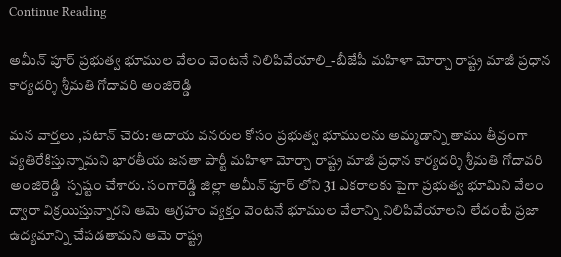Continue Reading

అమీన్ పూర్ ప్రభుత్వ భూముల వేలం వెంటనే నిలిపివేయాలి_-బీజేపీ మహిళా మోర్చా రాష్ట్ర మాజీ ప్రధాన కార్యదర్శి శ్రీమతి గోదావరి అంజిరెడ్డి

మన వార్తలు ,పటాన్ చెరు: ఆదాయ వనరుల కోసం ప్రభుత్వ భూములను అమ్మడాన్ని తాము తీవ్రంగా వ్యతిరేకిస్తున్నామని భారతీయ జనతా పార్టీ మహిళా మోర్చా రాష్ట్ర మాజీ ప్రధాన కార్యదర్శి శ్రీమతి గోదావరి అంజిరెడ్డి  స్పష్టం చేశారు. సంగారెడ్డి జిల్లా అమీన్ పూర్ లోని 31 ఎకరాలకు పైగా ప్రభుత్వ భూమిని వేలం ద్వారా విక్రయిస్తున్నారని ఆమె ఆగ్రహం వ్యక్తం వెంటనే భూముల వేలాన్ని నిలిపివేయాలని లేదంటే ప్రజా ఉద్యమాన్ని చేపడతామని ఆమె రాష్ట్ర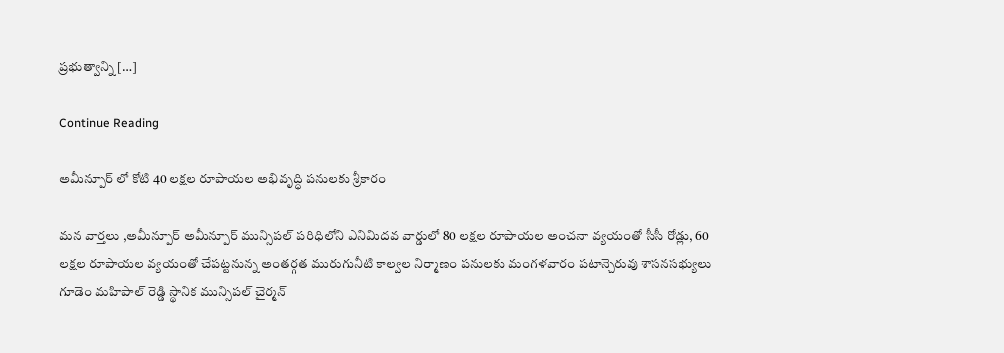ప్రభుత్వాన్ని […]

Continue Reading

అమీన్పూర్ లో కోటి 40 లక్షల రూపాయల అభివృద్ధి పనులకు శ్రీకారం

మన వార్తలు ,అమీన్పూర్ అమీన్పూర్ మున్సిపల్ పరిధిలోని ఎనిమిదవ వార్డులో 80 లక్షల రూపాయల అంచనా వ్యయంతో సీసీ రోడ్లు, 60 లక్షల రూపాయల వ్యయంతో చేపట్టనున్న అంతర్గత మురుగునీటి కాల్వల నిర్మాణం పనులకు మంగళవారం పటాన్చెరువు శాసనసభ్యులు గూడెం మహిపాల్ రెడ్డి స్థానిక మున్సిపల్ చైర్మన్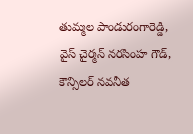తుమ్మల పాండురంగారెడ్డి, వైస్ చైర్మన్ నరసింహ గౌడ్, కౌన్సిలర్ నవనీత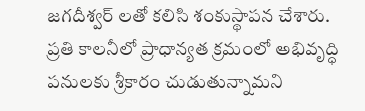జగదీశ్వర్ లతో కలిసి శంకుస్థాపన చేశారు. ప్రతి కాలనీలో ప్రాధాన్యత క్రమంలో అభివృద్ధి పనులకు శ్రీకారం చుడుతున్నామని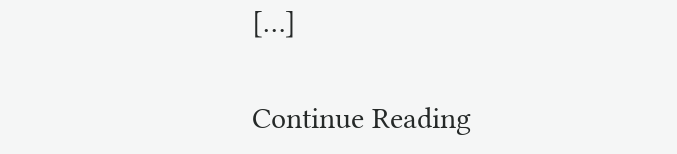[…]

Continue Reading